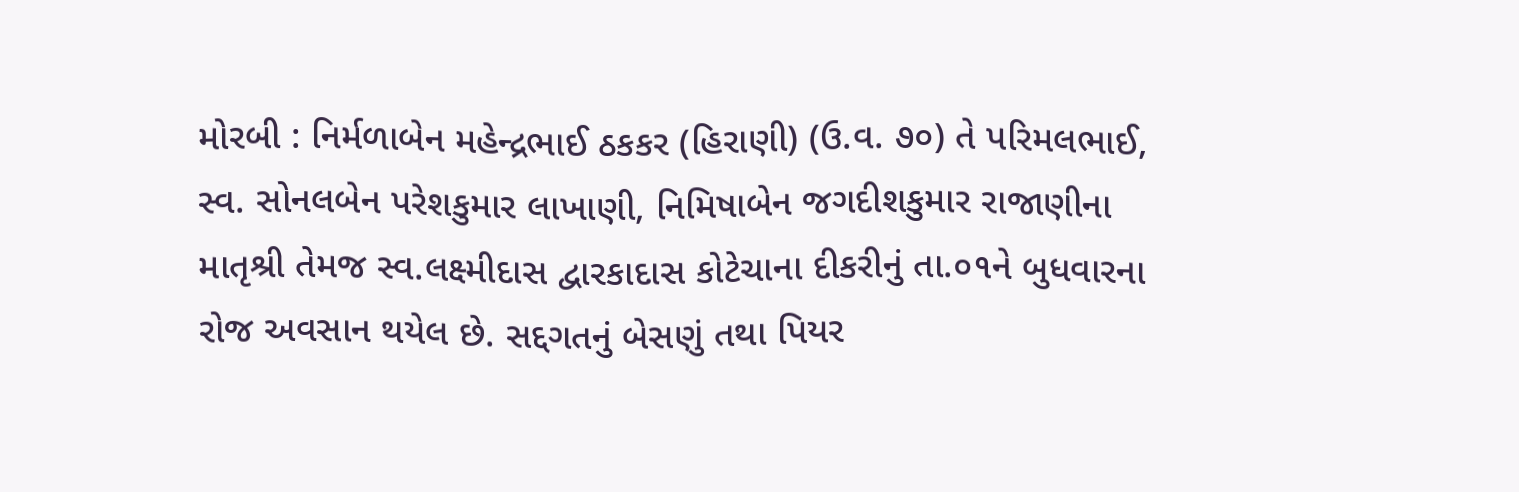મોરબી : નિર્મળાબેન મહેન્દ્રભાઈ ઠકકર (હિરાણી) (ઉ.વ. ૭૦) તે પરિમલભાઈ, સ્વ. સોનલબેન પરેશકુમાર લાખાણી, નિમિષાબેન જગદીશકુમાર રાજાણીના માતૃશ્રી તેમજ સ્વ.લક્ષ્મીદાસ દ્વારકાદાસ કોટેચાના દીકરીનું તા.૦૧ને બુધવારના રોજ અવસાન થયેલ છે. સદ્દગતનું બેસણું તથા પિયર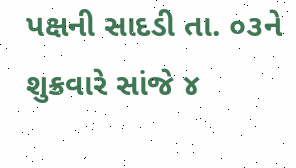પક્ષની સાદડી તા. ૦૩ને શુક્રવારે સાંજે ૪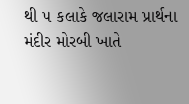થી ૫ કલાકે જલારામ પ્રાર્થના મંદીર મોરબી ખાતે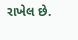રાખેલ છે.